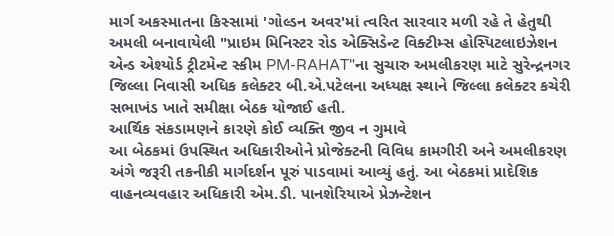માર્ગ અકસ્માતના કિસ્સામાં 'ગોલ્ડન અવર'માં ત્વરિત સારવાર મળી રહે તે હેતુથી અમલી બનાવાયેલી "પ્રાઇમ મિનિસ્ટર રોડ એક્સિડેન્ટ વિક્ટીમ્સ હોસ્પિટલાઇઝેશન એન્ડ એશ્યોર્ડ ટ્રીટમેન્ટ સ્કીમ PM-RAHAT"ના સુચારુ અમલીકરણ માટે સુરેન્દ્રનગર જિલ્લા નિવાસી અધિક કલેક્ટર બી.એ.પટેલના અધ્યક્ષ સ્થાને જિલ્લા કલેક્ટર કચેરી સભાખંડ ખાતે સમીક્ષા બેઠક યોજાઈ હતી.
આર્થિક સંકડામણને કારણે કોઈ વ્યક્તિ જીવ ન ગુમાવે
આ બેઠકમાં ઉપસ્થિત અધિકારીઓને પ્રોજેક્ટની વિવિધ કામગીરી અને અમલીકરણ અંગે જરૂરી તકનીકી માર્ગદર્શન પૂરું પાડવામાં આવ્યું હતું. આ બેઠકમાં પ્રાદેશિક વાહનવ્યવહાર અધિકારી એમ.ડી. પાનશેરિયાએ પ્રેઝન્ટેશન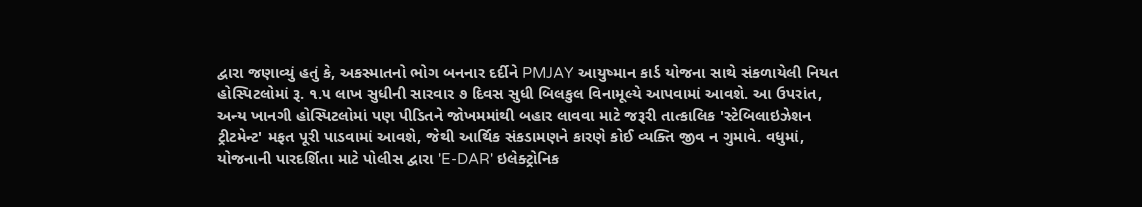દ્વારા જણાવ્યું હતું કે, અકસ્માતનો ભોગ બનનાર દર્દીને PMJAY આયુષ્માન કાર્ડ યોજના સાથે સંકળાયેલી નિયત હોસ્પિટલોમાં રૂ. ૧.૫ લાખ સુધીની સારવાર ૭ દિવસ સુધી બિલકુલ વિનામૂલ્યે આપવામાં આવશે. આ ઉપરાંત, અન્ય ખાનગી હોસ્પિટલોમાં પણ પીડિતને જોખમમાંથી બહાર લાવવા માટે જરૂરી તાત્કાલિક 'સ્ટેબિલાઇઝેશન ટ્રીટમેન્ટ' મફત પૂરી પાડવામાં આવશે, જેથી આર્થિક સંકડામણને કારણે કોઈ વ્યક્તિ જીવ ન ગુમાવે. વધુમાં, યોજનાની પારદર્શિતા માટે પોલીસ દ્વારા 'E-DAR' ઇલેક્ટ્રોનિક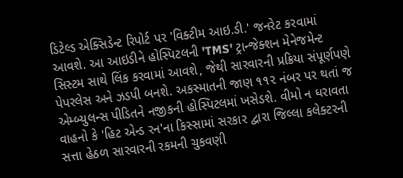ડિટેલ્ડ એક્સિડેન્ટ રિપોર્ટ પર 'વિક્ટીમ આઇ.ડી.' જનરેટ કરવામાં આવશે. આ આઇડીને હોસ્પિટલની 'TMS' ટ્રાન્જેક્શન મેનેજમેન્ટ સિસ્ટમ સાથે લિંક કરવામાં આવશે, જેથી સારવારની પ્રક્રિયા સંપૂર્ણપણે પેપરલેસ અને ઝડપી બનશે. અકસ્માતની જાણ ૧૧૨ નંબર પર થતાં જ એમ્બ્યુલન્સ પીડિતને નજીકની હોસ્પિટલમાં ખસેડશે. વીમો ન ધરાવતા વાહનો કે 'હિટ એન્ડ રન'ના કિસ્સામાં સરકાર દ્વારા જિલ્લા કલેક્ટરની સત્તા હેઠળ સારવારની રકમની ચુકવણી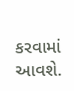કરવામાં આવશે.